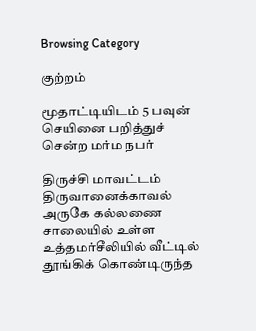Browsing Category

குற்றம்

மூதாட்டியிடம் 5 பவுன் செயினை பறித்துச் சென்ற மர்ம நபர்

திருச்சி மாவட்டம் திருவானைக்காவல் அருகே கல்லணை சாலையில் உள்ள உத்தமர்சீலியில் வீட்டில் தூங்கிக் கொண்டிருந்த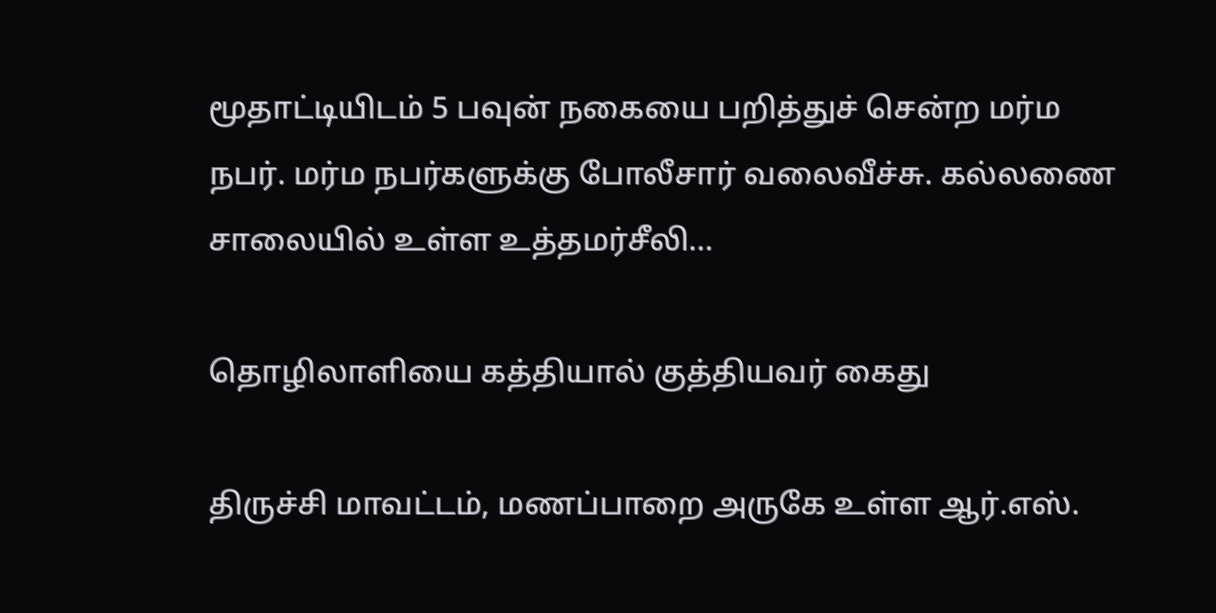மூதாட்டியிடம் 5 பவுன் நகையை பறித்துச் சென்ற மர்ம நபர். மர்ம நபர்களுக்கு போலீசார் வலைவீச்சு. கல்லணை சாலையில் உள்ள உத்தமர்சீலி…

தொழிலாளியை கத்தியால் குத்தியவர் கைது

திருச்சி மாவட்டம், மணப்பாறை அருகே உள்ள ஆர்.எஸ்.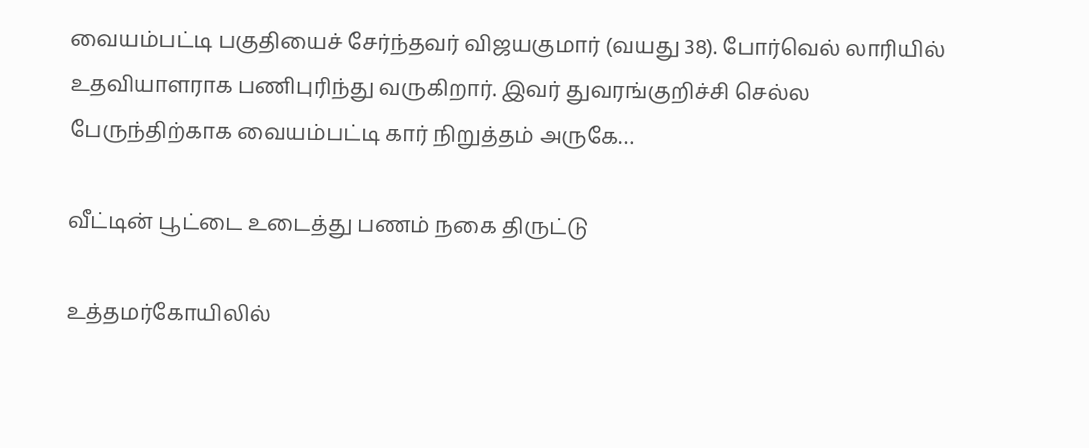வையம்பட்டி பகுதியைச் சேர்ந்தவர் விஜயகுமார் (வயது 38). போர்வெல் லாரியில் உதவியாளராக பணிபுரிந்து வருகிறார். இவர் துவரங்குறிச்சி செல்ல பேருந்திற்காக வையம்பட்டி கார் நிறுத்தம் அருகே…

வீட்டின் பூட்டை உடைத்து பணம் நகை திருட்டு

உத்தமர்கோயிலில்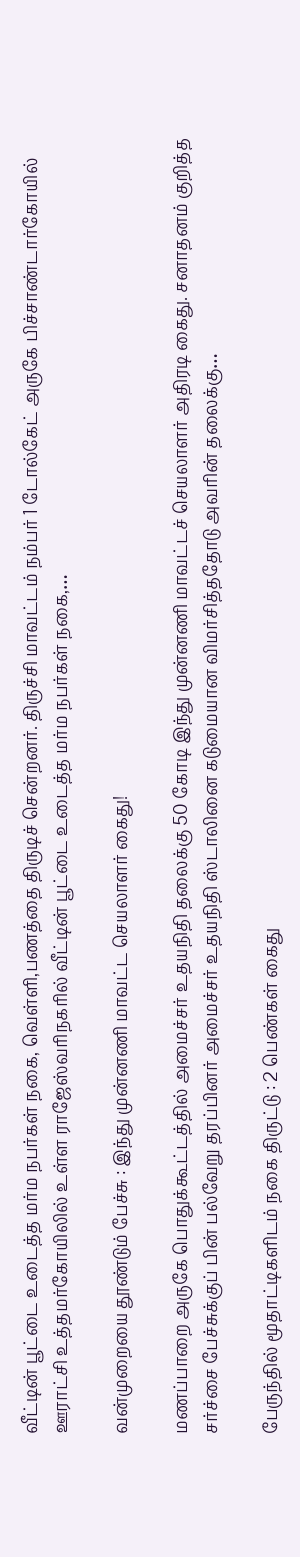வீட்டின் பூட்டை உடைத்த மர்ம நபர்கள் நகை, வெள்ளி,பணத்தை திருடிச் சென்றனர். திருச்சி மாவட்டம் நம்பர் 1 டோல்கேட் அருகே பிச்சாண்டார்கோயில் ஊராட்சி உத்தமர்கோயிலில் உள்ள ராஜேஸ்வரிநகரில் வீட்டின் பூட்டை உடைத்த மர்ம நபர்கள் நகை,…

வன்முறையை தூண்டும் பேச்சு : இந்து முன்னணி மாவட்ட செயலாளர் கைது!

மணப்பாறை அருகே பொதுக்கூட்டத்தில் அமைச்சர் உதயநிதி தலைக்கு 50 கோடி இந்து முன்னணி மாவட்டச் செயலாளர் அதிரடி கைது. சனாதனம் குறித்த சர்ச்சை பேச்சுக்குப் பின் பல்வேறு தரப்பினர் அமைச்சர் உதயநிதி ஸ்டாலினை கடுமையான விமர்சித்ததோடு அவரின் தலைக்கு…

பேருந்தில் மூதாட்டிகளிடம் நகை திருட்டு : 2 பெண்கள் கைது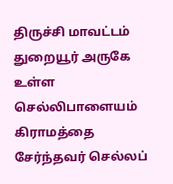திருச்சி மாவட்டம் துறையூர் அருகே உள்ள செல்லிபாளையம் கிராமத்தை சேர்ந்தவர் செல்லப்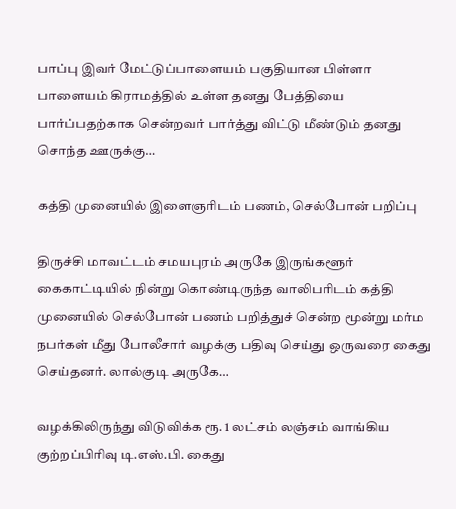பாப்பு இவர் மேட்டுப்பாளையம் பகுதியான பிள்ளா பாளையம் கிராமத்தில் உள்ள தனது பேத்தியை பார்ப்பதற்காக சென்றவர் பார்த்து விட்டு மீண்டும் தனது சொந்த ஊருக்கு…

கத்தி முனையில் இளைஞரிடம் பணம், செல்போன் பறிப்பு

திருச்சி மாவட்டம் சமயபுரம் அருகே இருங்களூர் கைகாட்டியில் நின்று கொண்டிருந்த வாலிபரிடம் கத்தி முனையில் செல்போன் பணம் பறித்துச் சென்ற மூன்று மர்ம நபர்கள் மீது போலீசார் வழக்கு பதிவு செய்து ஒருவரை கைது செய்தனர். லால்குடி அருகே…

வழக்கிலிருந்து விடுவிக்க ரூ. 1 லட்சம் லஞ்சம் வாங்கிய குற்றப்பிரிவு டி.எஸ்.பி. கைது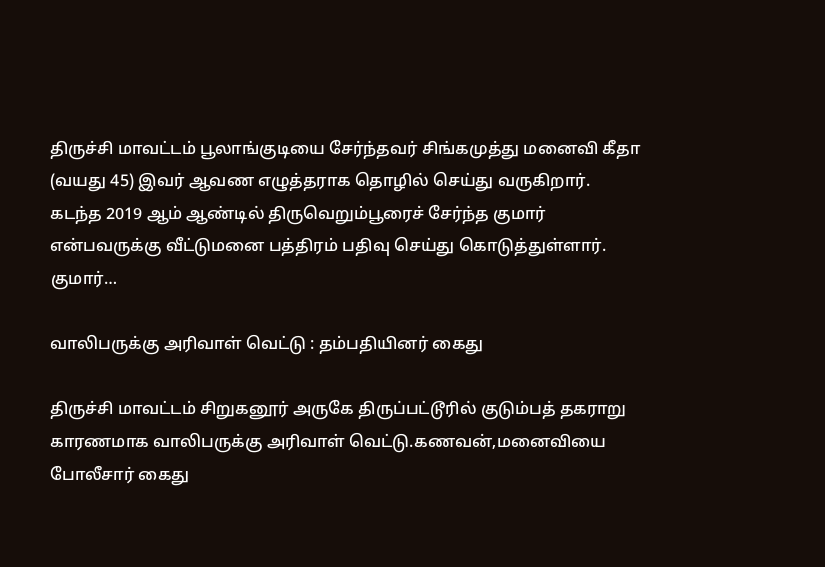திருச்சி மாவட்டம் பூலாங்குடியை சேர்ந்தவர் சிங்கமுத்து மனைவி கீதா (வயது 45) இவர் ஆவண எழுத்தராக தொழில் செய்து வருகிறார். கடந்த 2019 ஆம் ஆண்டில் திருவெறும்பூரைச் சேர்ந்த குமார் என்பவருக்கு வீட்டுமனை பத்திரம் பதிவு செய்து கொடுத்துள்ளார். குமார்…

வாலிபருக்கு அரிவாள் வெட்டு : தம்பதியினர் கைது

திருச்சி மாவட்டம் சிறுகனூர் அருகே திருப்பட்டூரில் குடும்பத் தகராறு காரணமாக வாலிபருக்கு அரிவாள் வெட்டு.கணவன்,மனைவியை போலீசார் கைது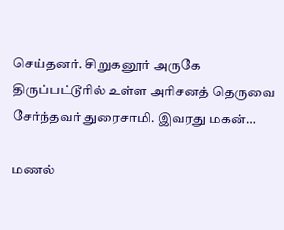செய்தனர். சிறுகனூர் அருகே திருப்பட்டூரில் உள்ள அரிசனத் தெருவை சேர்ந்தவர் துரைசாமி. இவரது மகன்…

மணல்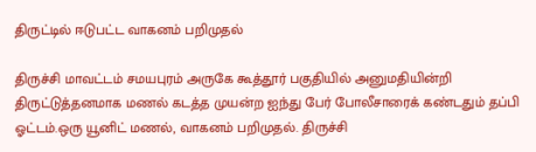திருட்டில் ஈடுபட்ட வாகனம் பறிமுதல்

திருச்சி மாவட்டம் சமயபுரம் அருகே கூத்தூர் பகுதியில் அனுமதியின்றி திருட்டுத்தனமாக மணல் கடத்த முயன்ற ஐந்து பேர் போலீசாரைக் கண்டதும் தப்பி ஓட்டம்.ஒரு யூனிட் மணல், வாகனம் பறிமுதல். திருச்சி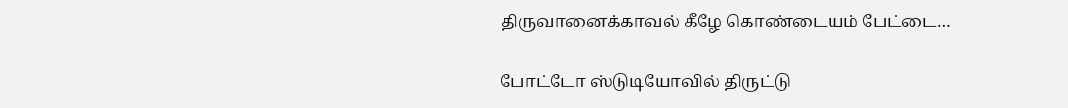திருவானைக்காவல் கீழே கொண்டையம் பேட்டை…

போட்டோ ஸ்டுடியோவில் திருட்டு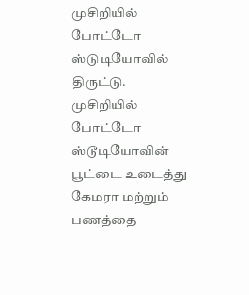முசிறியில் போட்டோ ஸ்டுடியோவில் திருட்டு. முசிறியில் போட்டோ ஸ்டூடியோவின் பூட்டை உடைத்து கேமரா மற்றும் பணத்தை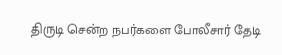திருடி சென்ற நபர்களை போலீசார் தேடி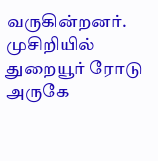வருகின்றனர். முசிறியில் துறையூர் ரோடு அருகே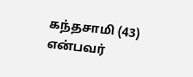கந்தசாமி (43) என்பவர்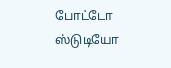போட்டோ ஸ்டுடியோ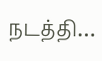நடத்தி…